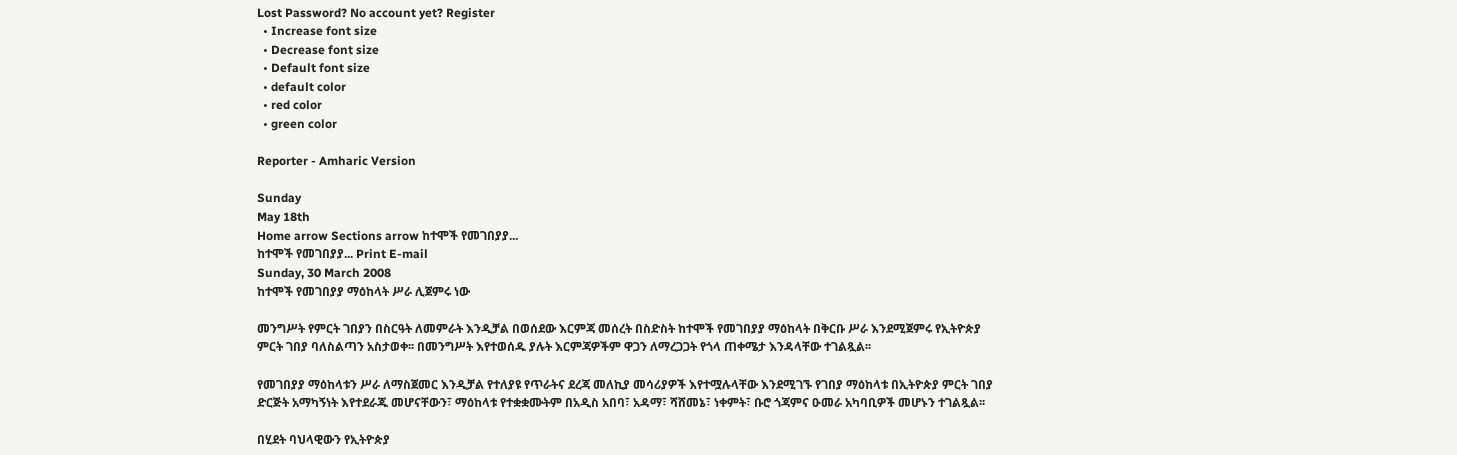Lost Password? No account yet? Register
  • Increase font size
  • Decrease font size
  • Default font size
  • default color
  • red color
  • green color

Reporter - Amharic Version

Sunday
May 18th
Home arrow Sections arrow ከተሞች የመገበያያ...
ከተሞች የመገበያያ... Print E-mail
Sunday, 30 March 2008
ከተሞች የመገበያያ ማዕከላት ሥራ ሊጀምሩ ነው

መንግሥት የምርት ገበያን በስርዓት ለመምራት እንዲቻል በወሰደው እርምጃ መሰረት በስድስት ከተሞች የመገበያያ ማዕከላት በቅርቡ ሥራ እንደሚጀምሩ የኢትዮጵያ ምርት ገበያ ባለስልጣን አስታወቀ፡፡ በመንግሥት እየተወሰዱ ያሉት እርምጃዎችም ዋጋን ለማረጋጋት የጎላ ጠቀሜታ እንዳላቸው ተገልጿል፡፡

የመገበያያ ማዕከላቱን ሥራ ለማስጀመር እንዲቻል የተለያዩ የጥራትና ደረጃ መለኪያ መሳሪያዎች እየተሟሉላቸው እንደሚገኙ የገበያ ማዕከላቱ በኢትዮጵያ ምርት ገበያ ድርጅት አማካኝነት እየተደራጁ መሆናቸውን፣ ማዕከላቱ የተቋቋሙትም በአዲስ አበባ፣ አዳማ፣ ሻሸመኔ፣ ነቀምት፣ ቡሮ ጎጃምና ዑመራ አካባቢዎች መሆኑን ተገልጿል፡፡

በሂደት ባህላዊውን የኢትዮጵያ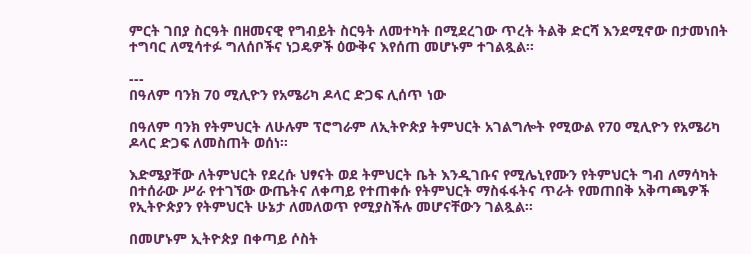ምርት ገበያ ስርዓት በዘመናዊ የግብይት ስርዓት ለመተካት በሚደረገው ጥረት ትልቅ ድርሻ እንደሚኖው በታመነበት ተግባር ለሚሳተፉ ግለሰቦችና ነጋዴዎች ዕውቅና እየሰጠ መሆኑም ተገልጿል፡፡

---
በዓለም ባንክ 70 ሚሊዮን የአሜሪካ ዶላር ድጋፍ ሊሰጥ ነው

በዓለም ባንክ የትምህርት ለሁሉም ፕሮግራም ለኢትዮጵያ ትምህርት አገልግሎት የሚውል የ70 ሚሊዮን የአሜሪካ ዶላር ድጋፍ ለመስጠት ወሰነ፡፡

እድሜያቸው ለትምህርት የደረሱ ህፃናት ወደ ትምህርት ቤት እንዲገቡና የሚሌኒየሙን የትምህርት ግብ ለማሳካት በተሰራው ሥራ የተገኘው ውጤትና ለቀጣይ የተጠቀሱ የትምህርት ማስፋፋትና ጥራት የመጠበቅ አቅጣጫዎች የኢትዮጵያን የትምህርት ሁኔታ ለመለወጥ የሚያስችሉ መሆናቸውን ገልጿል፡፡

በመሆኑም ኢትዮጵያ በቀጣይ ሶስት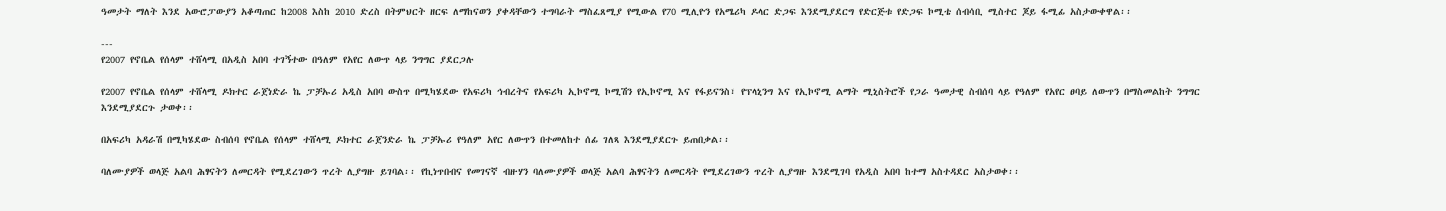ዓመታት ማለት እንደ አውሮፓውያን አቆጣጠር ከ2008 እስከ 2010 ድረስ በትምህርት ዘርፍ ለማከናወን ያቀዳቸውን ተግባራት ማስፈጸሚያ የሚውል የ70 ሚሊዮን የአሜሪካ ዶላር ድጋፍ እንደሚያደርግ የድርጅቱ የድጋፍ ኮሚቴ ሰብሳቢ ሚስተር ጆይ ፋሚፊ አስታውቀዋል፡፡

---
የ2007 የኖቤል የሰላም ተሸላሚ በአዲስ አበባ ተገኝተው በዓለም የአየር ለውጥ ላይ ንግግር ያደርጋሉ

የ2007 የኖቤል የሰላም ተሸላሚ ዶክተር ራጀነድራ ኬ ፓቻኡሪ አዲስ አበባ ውስጥ በሚካሄደው የአፍሪካ ኅብረትና የአፍሪካ ኢኮኖሚ ኮሚሽን የኢኮኖሚ እና የፋይናንስ፣ የፕላኒንግ እና የኢኮኖሚ ልማት ሚኒስትሮች የጋራ ዓመታዊ ስብሰባ ላይ የዓለም የአየር ፀባይ ለውጥን በማስመልከት ንግግር እንደሚያደርጉ ታወቀ፡፡

በአፍሪካ አዳራሽ በሚካሄደው ስብሰባ የኖቤል የሰላም ተሸላሚ ዶክተር ራጀንድራ ኬ ፓቻኡሪ የዓለም አየር ለውጥን በተመለከተ ሰፊ ገለጻ እንደሚያደርጉ ይጠበቃል፡፡

ባለሙያዎች ወላጅ አልባ ሕፃናትን ለመርዳት የሚደረገውን ጥረት ሊያግዙ ይገባል፡፡ የኪነጥበብና የመገናኛ ብዙሃን ባለሙያዎች ወላጅ አልባ ሕፃናትን ለመርዳት የሚደረገውን ጥረት ሊያግዙ እንደሚገባ የአዲስ አበባ ከተማ አስተዳደር አስታወቀ፡፡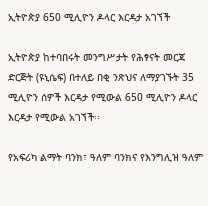ኢትዮጵያ 650 ሚሊዮን ዶላር እርዳታ አገኘች

ኢትዮጵያ ከተባበሩት መንግሥታት የሕፃናት መርጃ ድርጅት (ዩኒሴፍ) በተለይ በቂ ንጽህና ለማያገኙት 35 ሚሊዮን ሰዎች እርዳታ የሚውል 650 ሚሊዮን ዶላር እርዳታ የሚውል አገኘች፡፡

የአፍሪካ ልማት ባንክ፣ ዓለም ባንክና የእንግሊዝ ዓለም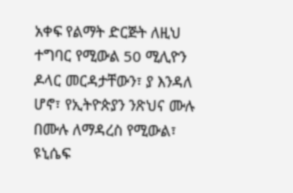አቀፍ የልማት ድርጅት ለዚህ ተግባር የሚውል 50 ሚሊዮን ዶላር መርዳታቸውን፣ ያ እንዳለ ሆኖ፣ የኢትዮጵያን ንጽህና ሙሉ በሙሉ ለማዳረስ የሚውል፣ ዩኒሴፍ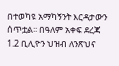በተወካዩ አማካኝንት እርዳታውን ሰጥቷል፡፡ በዓለም አቀፍ ደረጃ 1.2 ቢሊዮን ህዝብ ለንጽህና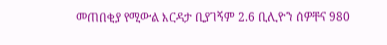መጠበቂያ የሚውል እርዳታ ቢያገኝም 2.6 ቢሊዮን ሰዎቸና 980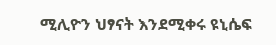ሚሊዮን ህፃናት እንደሚቀሩ ዩኒሴፍ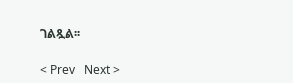ገልጿል፡፡

< Prev   Next >